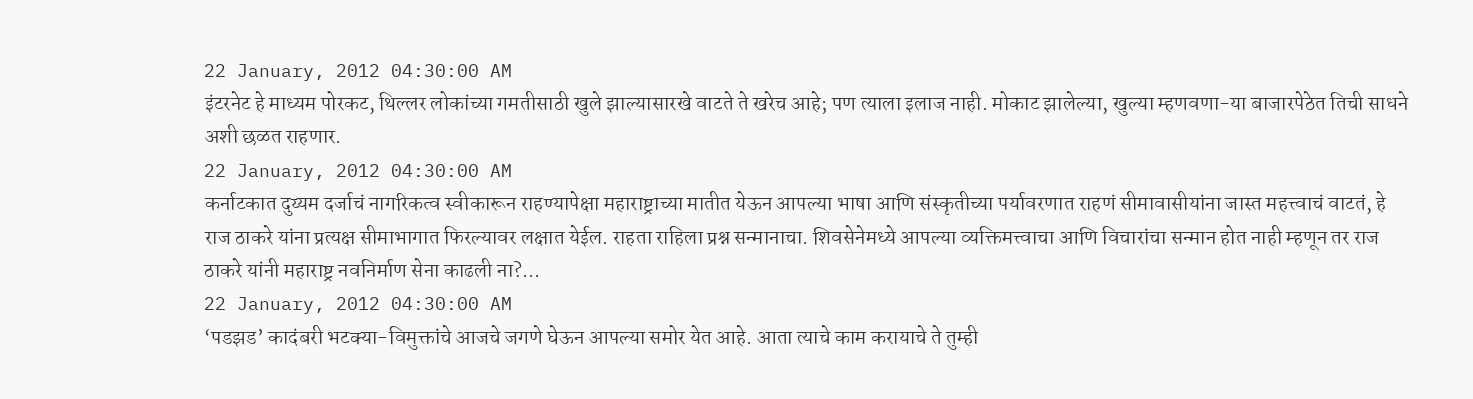22 January, 2012 04:30:00 AM
इंटरनेट हे माध्यम पोरकट, थिल्लर लोकांच्या गमतीसाठी खुले झाल्यासारखे वाटते ते खरेच आहे; पण त्याला इलाज नाही. मोकाट झालेल्या, खुल्या म्हणवणा-या बाजारपेठेत तिची साधने अशी छळत राहणार.
22 January, 2012 04:30:00 AM
कर्नाटकात दुय्यम दर्जाचं नागरिकत्व स्वीकारून राहण्यापेक्षा महाराष्ट्राच्या मातीत येऊन आपल्या भाषा आणि संस्कृतीच्या पर्यावरणात राहणं सीमावासीयांना जास्त महत्त्वाचं वाटतं, हे राज ठाकरे यांना प्रत्यक्ष सीमाभागात फिरल्यावर लक्षात येईल. राहता राहिला प्रश्न सन्मानाचा. शिवसेनेमध्ये आपल्या व्यक्तिमत्त्वाचा आणि विचारांचा सन्मान होत नाही म्हणून तर राज ठाकरे यांनी महाराष्ट्र नवनिर्माण सेना काढली ना?...
22 January, 2012 04:30:00 AM
‘पडझड’ कादंबरी भटक्या-विमुक्तांचे आजचे जगणे घेऊन आपल्या समोर येत आहे. आता त्याचे काम करायाचे ते तुम्ही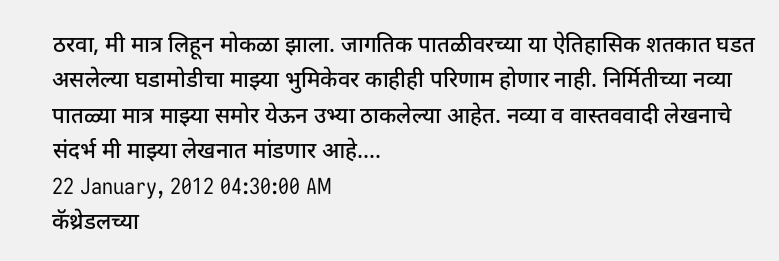ठरवा, मी मात्र लिहून मोकळा झाला. जागतिक पातळीवरच्या या ऐतिहासिक शतकात घडत असलेल्या घडामोडीचा माझ्या भुमिकेवर काहीही परिणाम होणार नाही. निर्मितीच्या नव्या पातळ्या मात्र माझ्या समोर येऊन उभ्या ठाकलेल्या आहेत. नव्या व वास्तववादी लेखनाचे संदर्भ मी माझ्या लेखनात मांडणार आहे....
22 January, 2012 04:30:00 AM
कॅथ्रेडलच्या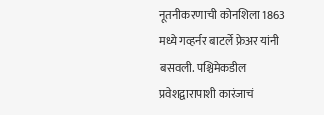नूतनीकरणाची कोनशिला 1863 मध्ये गव्हर्नर बाटर्ले फ्रेअर यांनी बसवली. पश्चिमेकडील प्रवेशद्वारापाशी कारंजाचं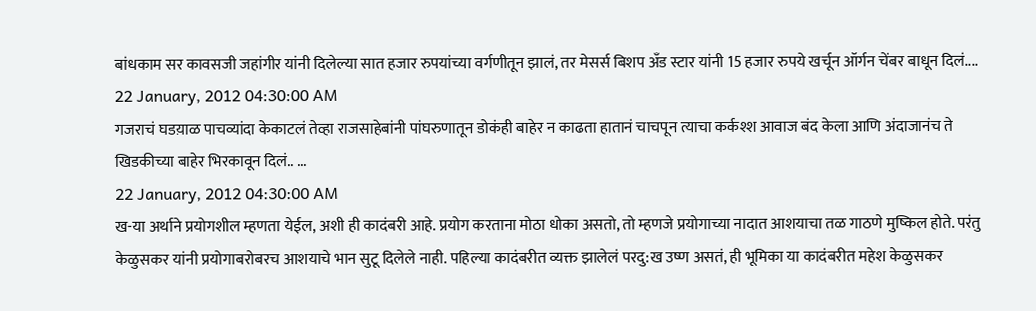बांधकाम सर कावसजी जहांगीर यांनी दिलेल्या सात हजार रुपयांच्या वर्गणीतून झालं, तर मेसर्स बिशप अँड स्टार यांनी 15 हजार रुपये खर्चून ऑर्गन चेंबर बाधून दिलं....
22 January, 2012 04:30:00 AM
गजराचं घडय़ाळ पाचव्यांदा केकाटलं तेव्हा राजसाहेबांनी पांघरुणातून डोकंही बाहेर न काढता हातानं चाचपून त्याचा कर्कश्श आवाज बंद केला आणि अंदाजानंच ते खिडकीच्या बाहेर भिरकावून दिलं.. ...
22 January, 2012 04:30:00 AM
ख-या अर्थाने प्रयोगशील म्हणता येईल, अशी ही कादंबरी आहे. प्रयोग करताना मोठा धोका असतो, तो म्हणजे प्रयोगाच्या नादात आशयाचा तळ गाठणे मुष्किल होते. परंतु केळुसकर यांनी प्रयोगाबरोबरच आशयाचे भान सुटू दिलेले नाही. पहिल्या कादंबरीत व्यक्त झालेलं परदु:ख उष्ण असतं, ही भूमिका या कादंबरीत महेश केळुसकर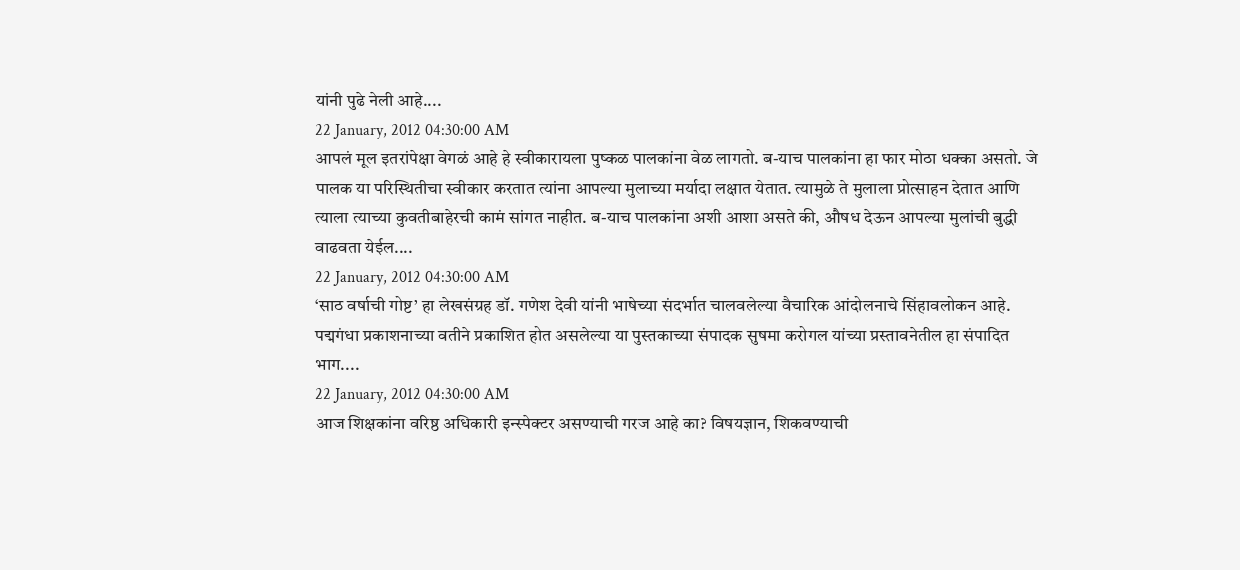यांनी पुढे नेली आहे....
22 January, 2012 04:30:00 AM
आपलं मूल इतरांपेक्षा वेगळं आहे हे स्वीकारायला पुष्कळ पालकांना वेळ लागतो. ब-याच पालकांना हा फार मोठा धक्का असतो. जे पालक या परिस्थितीचा स्वीकार करतात त्यांना आपल्या मुलाच्या मर्यादा लक्षात येतात. त्यामुळे ते मुलाला प्रोत्साहन देतात आणि त्याला त्याच्या कुवतीबाहेरची कामं सांगत नाहीत. ब-याच पालकांना अशी आशा असते की, औषध देऊन आपल्या मुलांची बुद्धी वाढवता येईल....
22 January, 2012 04:30:00 AM
‘साठ वर्षाची गोष्ट’ हा लेखसंग्रह डॉ. गणेश देवी यांनी भाषेच्या संदर्भात चालवलेल्या वैचारिक आंदोलनाचे सिंहावलोकन आहे. पद्मगंधा प्रकाशनाच्या वतीने प्रकाशित होत असलेल्या या पुस्तकाच्या संपादक सुषमा करोगल यांच्या प्रस्तावनेतील हा संपादित भाग....
22 January, 2012 04:30:00 AM
आज शिक्षकांना वरिष्ठ अधिकारी इन्स्पेक्टर असण्याची गरज आहे का? विषयज्ञान, शिकवण्याची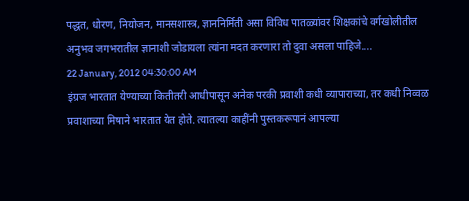पद्धत, धोरण, नियोजन, मानसशास्त्र, ज्ञाननिर्मिती असा विविध पातळ्यांवर शिक्षकांचे वर्गखोलीतील अनुभव जगभरातील ज्ञानाशी जोडायला त्यांना मदत करणारा तो दुवा असला पाहिजे....
22 January, 2012 04:30:00 AM
इंग्रज भारतात येण्याच्या कितीतरी आधीपासून अनेक परकी प्रवाशी कधी व्यापाराच्या, तर कधी निव्वळ प्रवाशाच्या मिषाने भारतात येत होते. त्यातल्या काहींनी पुस्तकरूपानं आपल्या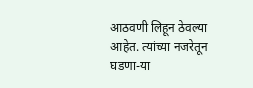आठवणी लिहून ठेवल्या आहेत. त्यांच्या नजरेतून घडणा-या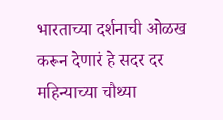भारताच्या दर्शनाची ओळख करून देणारं हे सदर दर महिन्याच्या चौथ्या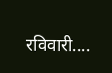रविवारी....